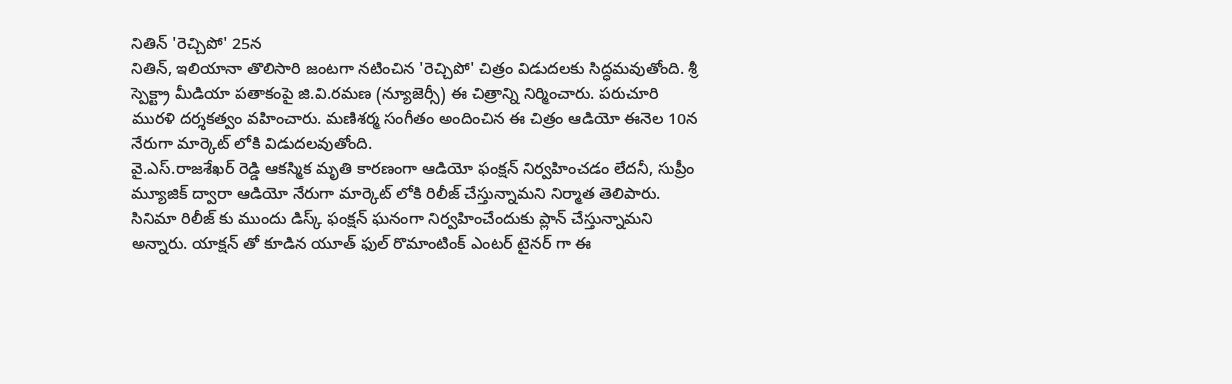నితిన్ 'రెచ్చిపో' 25న
నితిన్, ఇలియానా తొలిసారి జంటగా నటించిన 'రెచ్చిపో' చిత్రం విడుదలకు సిద్ధమవుతోంది. శ్రీ స్పెక్ట్రా మీడియా పతాకంపై జి.వి.రమణ (న్యూజెర్సీ) ఈ చిత్రాన్ని నిర్మించారు. పరుచూరి మురళి దర్శకత్వం వహించారు. మణిశర్మ సంగీతం అందించిన ఈ చిత్రం ఆడియో ఈనెల 10న నేరుగా మార్కెట్ లోకి విడుదలవుతోంది.
వై.ఎస్.రాజశేఖర్ రెడ్డి ఆకస్మిక మృతి కారణంగా ఆడియో ఫంక్షన్ నిర్వహించడం లేదనీ, సుప్రీం మ్యూజిక్ ద్వారా ఆడియో నేరుగా మార్కెట్ లోకి రిలీజ్ చేస్తున్నామని నిర్మాత తెలిపారు. సినిమా రిలీజ్ కు ముందు డిస్క్ ఫంక్షన్ ఘనంగా నిర్వహించేందుకు ప్లాన్ చేస్తున్నామని అన్నారు. యాక్షన్ తో కూడిన యూత్ ఫుల్ రొమాంటింక్ ఎంటర్ టైనర్ గా ఈ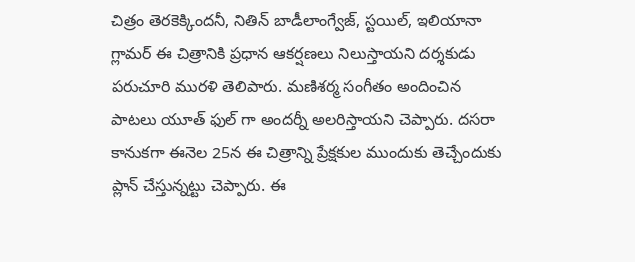చిత్రం తెరకెక్కిందనీ, నితిన్ బాడీలాంగ్వేజ్, స్టయిల్, ఇలియానా గ్లామర్ ఈ చిత్రానికి ప్రధాన ఆకర్షణలు నిలుస్తాయని దర్శకుడు పరుచూరి మురళి తెలిపారు. మణిశర్మ సంగీతం అందించిన పాటలు యూత్ ఫుల్ గా అందర్నీ అలరిస్తాయని చెప్పారు. దసరా కానుకగా ఈనెల 25న ఈ చిత్రాన్ని ప్రేక్షకుల ముందుకు తెచ్చేందుకు ప్లాన్ చేస్తున్నట్టు చెప్పారు. ఈ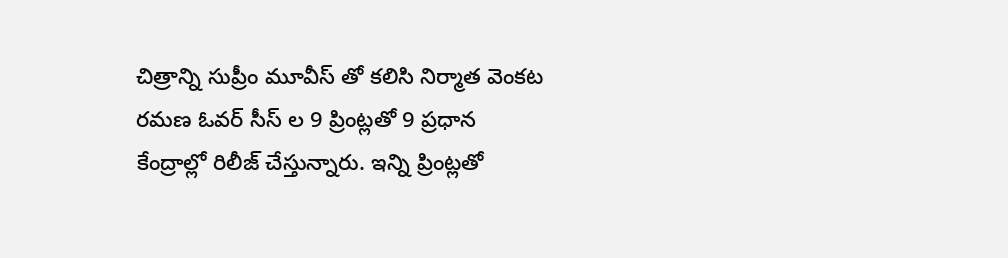చిత్రాన్ని సుప్రీం మూవీస్ తో కలిసి నిర్మాత వెంకట రమణ ఓవర్ సీస్ ల 9 ప్రింట్లతో 9 ప్రధాన కేంద్రాల్లో రిలీజ్ చేస్తున్నారు. ఇన్ని ప్రింట్లతో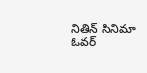నితిన్ సినిమా ఓవర్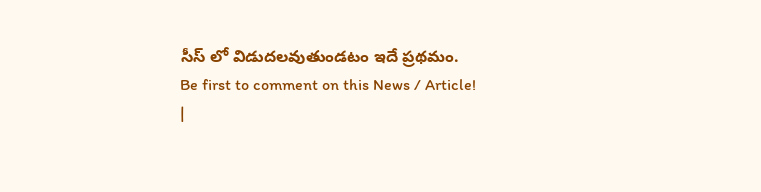సీస్ లో విడుదలవుతుండటం ఇదే ప్రథమం.
Be first to comment on this News / Article!
|